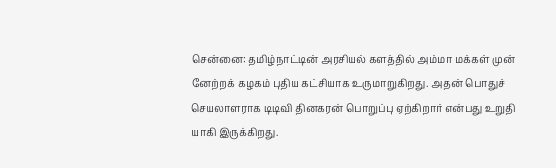சென்னை: தமிழ்நாட்டின் அரசியல் களத்தில் அம்மா மக்கள் முன் னேற்றக் கழகம் புதிய கட்சியாக உருமாறுகிறது. அதன் பொதுச் செயலாளராக டிடிவி தினகரன் பொறுப்பு ஏற்கிறார் என்பது உறுதி யாகி இருக்கிறது.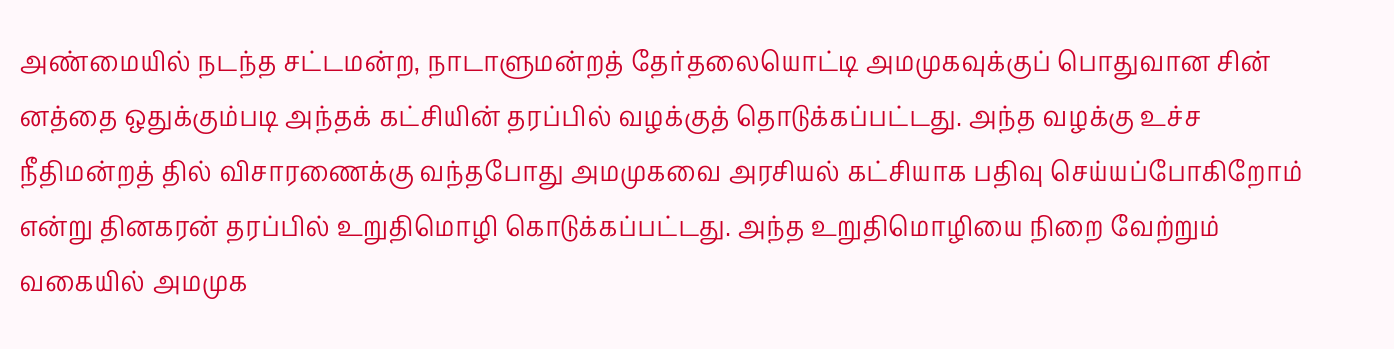அண்மையில் நடந்த சட்டமன்ற, நாடாளுமன்றத் தேர்தலையொட்டி அமமுகவுக்குப் பொதுவான சின் னத்தை ஒதுக்கும்படி அந்தக் கட்சியின் தரப்பில் வழக்குத் தொடுக்கப்பட்டது. அந்த வழக்கு உச்ச நீதிமன்றத் தில் விசாரணைக்கு வந்தபோது அமமுகவை அரசியல் கட்சியாக பதிவு செய்யப்போகிறோம் என்று தினகரன் தரப்பில் உறுதிமொழி கொடுக்கப்பட்டது. அந்த உறுதிமொழியை நிறை வேற்றும் வகையில் அமமுக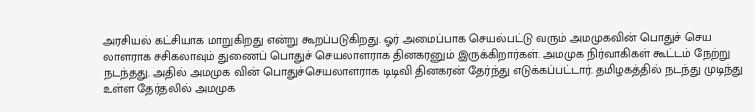அரசியல் கட்சியாக மாறுகிறது என்று கூறப்படுகிறது. ஓர் அமைப்பாக செயல்பட்டு வரும் அமமுகவின் பொதுச் செய லாளராக சசிகலாவும் துணைப் பொதுச் செயலாளராக தினகரனும் இருக்கிறார்கள். அமமுக நிர்வாகிகள் கூட்டம் நேற்று நடந்தது. அதில் அமமுக வின் பொதுச்செயலாளராக டிடிவி தினகரன் தேர்ந்து எடுக்கப்பட்டார். தமிழகத்தில் நடந்து முடிந்து உள்ள தேர்தலில் அமமுக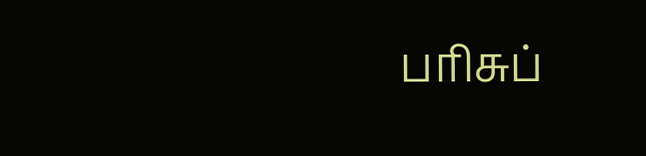பரிசுப்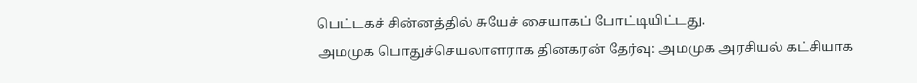பெட்டகச் சின்னத்தில் சுயேச் சையாகப் போட்டியிட்டது.
அமமுக பொதுச்செயலாளராக தினகரன் தேர்வு: அமமுக அரசியல் கட்சியாக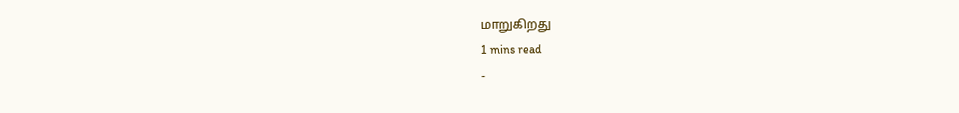மாறுகிறது
1 mins read
-